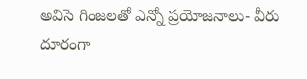అవిసె గింజలతో ఎన్నో ప్రయోజనాలు- వీరు దూరంగా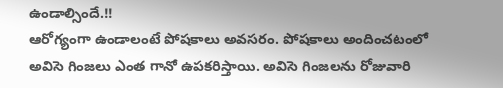ఉండాల్సిందే.!!
ఆరోగ్యంగా ఉండాలంటే పోషకాలు అవసరం. పోషకాలు అందించటంలో అవిసె గింజలు ఎంత గానో ఉపకరిస్తాయి. అవిసె గింజలను రోజువారి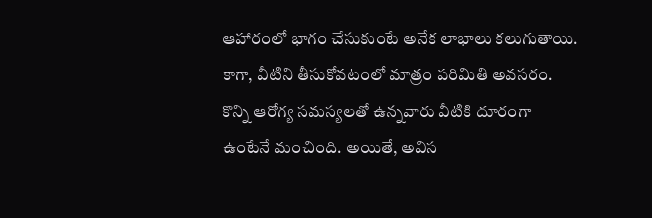ఆహారంలో భాగం చేసుకుంటే అనేక లాభాలు కలుగుతాయి. కాగా, వీటిని తీసుకోవటంలో మాత్రం పరిమితి అవసరం. కొన్ని ఆరోగ్య సమస్యలతో ఉన్నవారు వీటికి దూరంగా ఉంటేనే మంచింది. అయితే, అవిస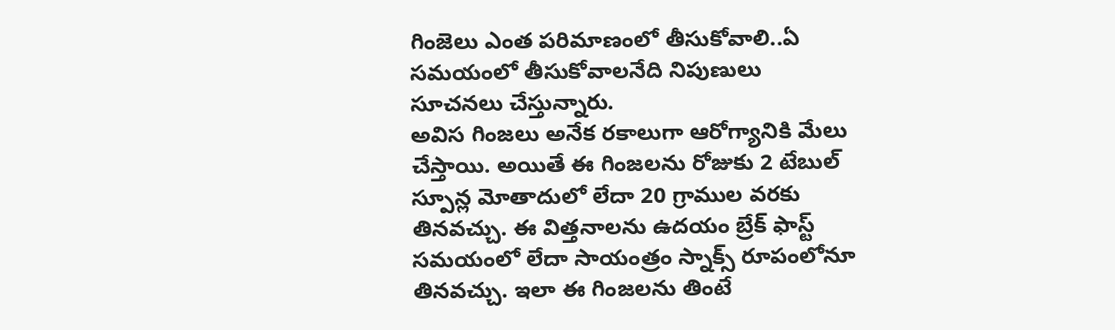గింజెలు ఎంత పరిమాణంలో తీసుకోవాలి..ఏ సమయంలో తీసుకోవాలనేది నిపుణులు సూచనలు చేస్తున్నారు.
అవిస గింజలు అనేక రకాలుగా ఆరోగ్యానికి మేలు చేస్తాయి. అయితే ఈ గింజలను రోజుకు 2 టేబుల్ స్పూన్ల మోతాదులో లేదా 20 గ్రాముల వరకు తినవచ్చు. ఈ విత్తనాలను ఉదయం బ్రేక్ ఫాస్ట్ సమయంలో లేదా సాయంత్రం స్నాక్స్ రూపంలోనూ తినవచ్చు. ఇలా ఈ గింజలను తింటే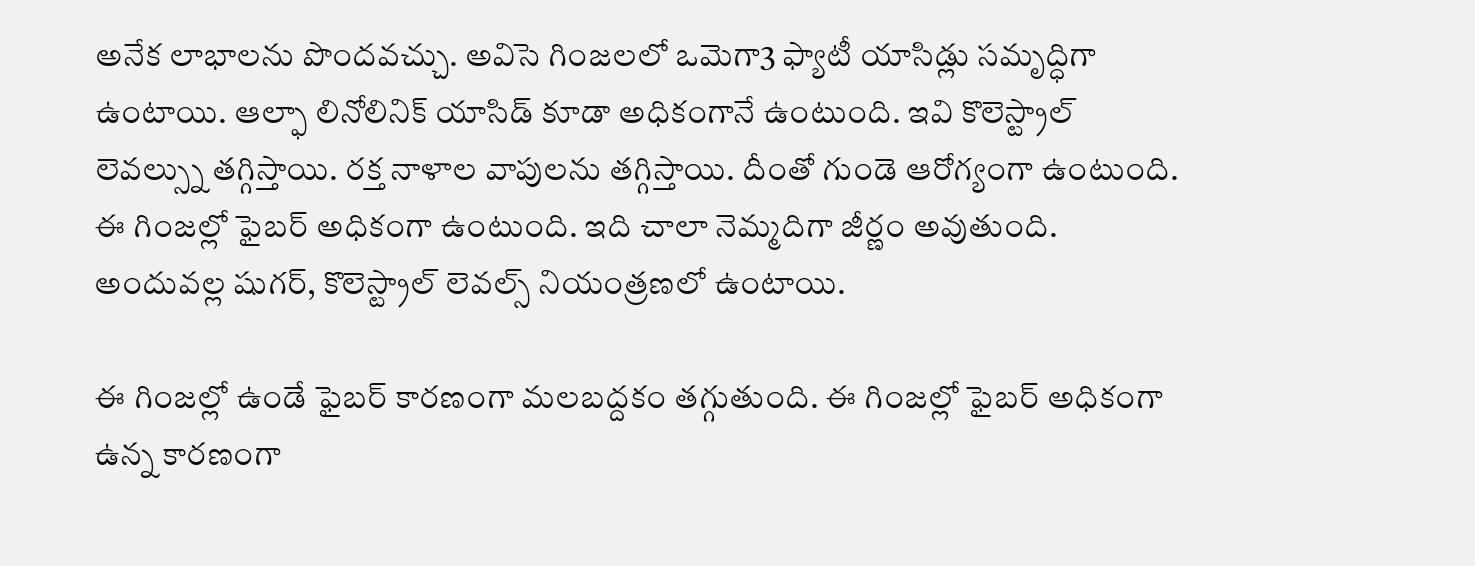అనేక లాభాలను పొందవచ్చు. అవిసె గింజలలో ఒమెగా3 ఫ్యాటీ యాసిడ్లు సమృద్ధిగా ఉంటాయి. ఆల్ఫా లినోలినిక్ యాసిడ్ కూడా అధికంగానే ఉంటుంది. ఇవి కొలెస్ట్రాల్ లెవల్స్ను తగ్గిస్తాయి. రక్త నాళాల వాపులను తగ్గిస్తాయి. దీంతో గుండె ఆరోగ్యంగా ఉంటుంది. ఈ గింజల్లో ఫైబర్ అధికంగా ఉంటుంది. ఇది చాలా నెమ్మదిగా జీర్ణం అవుతుంది. అందువల్ల షుగర్, కొలెస్ట్రాల్ లెవల్స్ నియంత్రణలో ఉంటాయి.

ఈ గింజల్లో ఉండే ఫైబర్ కారణంగా మలబద్దకం తగ్గుతుంది. ఈ గింజల్లో ఫైబర్ అధికంగా ఉన్న కారణంగా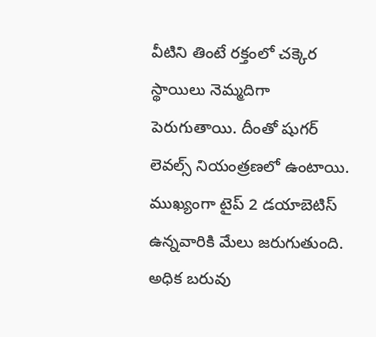వీటిని తింటే రక్తంలో చక్కెర స్థాయిలు నెమ్మదిగా పెరుగుతాయి. దీంతో షుగర్ లెవల్స్ నియంత్రణలో ఉంటాయి. ముఖ్యంగా టైప్ 2 డయాబెటిస్ ఉన్నవారికి మేలు జరుగుతుంది. అధిక బరువు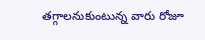తగ్గాలనుకుంటున్న వారు రోజూ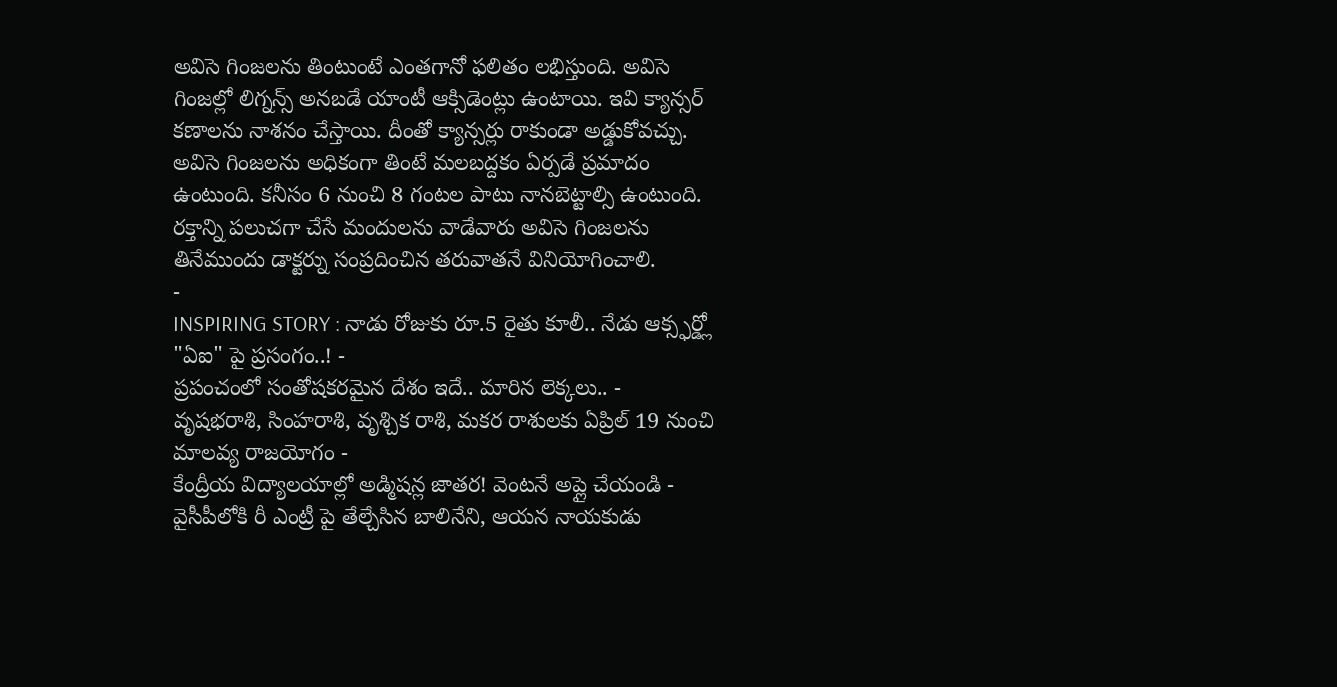అవిసె గింజలను తింటుంటే ఎంతగానో ఫలితం లభిస్తుంది. అవిసె గింజల్లో లిగ్నన్స్ అనబడే యాంటీ ఆక్సిడెంట్లు ఉంటాయి. ఇవి క్యాన్సర్ కణాలను నాశనం చేస్తాయి. దీంతో క్యాన్సర్లు రాకుండా అడ్డుకోవచ్చు. అవిసె గింజలను అధికంగా తింటే మలబద్దకం ఏర్పడే ప్రమాదం ఉంటుంది. కనీసం 6 నుంచి 8 గంటల పాటు నానబెట్టాల్సి ఉంటుంది. రక్తాన్ని పలుచగా చేసే మందులను వాడేవారు అవిసె గింజలను తినేముందు డాక్టర్ను సంప్రదించిన తరువాతనే వినియోగించాలి.
-
INSPIRING STORY : నాడు రోజుకు రూ.5 రైతు కూలీ.. నేడు ఆక్స్ఫర్డ్లో "ఏఐ" పై ప్రసంగం..! -
ప్రపంచంలో సంతోషకరమైన దేశం ఇదే.. మారిన లెక్కలు.. -
వృషభరాశి, సింహరాశి, వృశ్చిక రాశి, మకర రాశులకు ఏప్రిల్ 19 నుంచి మాలవ్య రాజయోగం -
కేంద్రీయ విద్యాలయాల్లో అడ్మిషన్ల జాతర! వెంటనే అప్లై చేయండి -
వైసీపీలోకి రీ ఎంట్రీ పై తేల్చేసిన బాలినేని, ఆయన నాయకుడు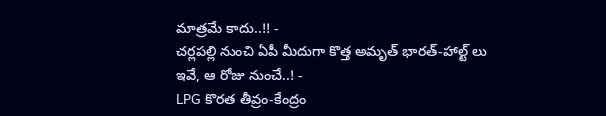మాత్రమే కాదు..!! -
చర్లపల్లి నుంచి ఏపీ మీదుగా కొత్త అమృత్ భారత్-హాల్ట్ లు ఇవే, ఆ రోజు నుంచే..! -
LPG కొరత తీవ్రం-కేంద్రం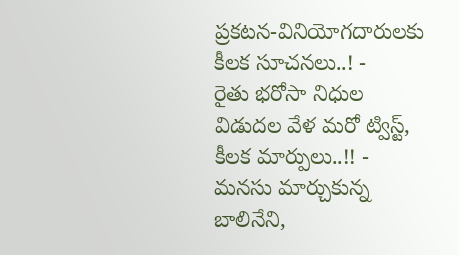ప్రకటన-వినియోగదారులకు కీలక సూచనలు..! -
రైతు భరోసా నిధుల విడుదల వేళ మరో ట్విస్ట్, కీలక మార్పులు..!! -
మనసు మార్చుకున్న బాలినేని,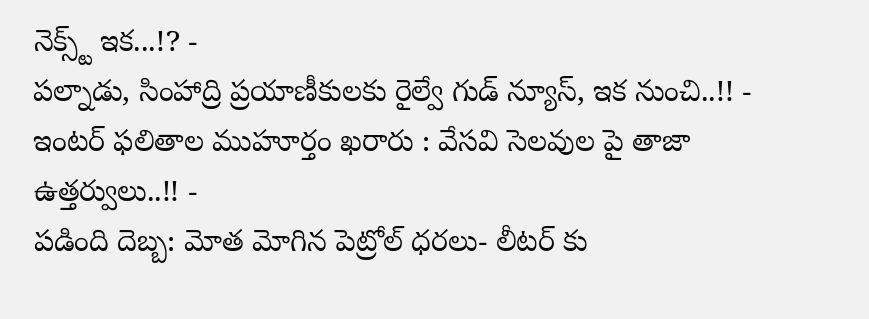నెక్స్ట్ ఇక...!? -
పల్నాడు, సింహాద్రి ప్రయాణీకులకు రైల్వే గుడ్ న్యూస్, ఇక నుంచి..!! -
ఇంటర్ ఫలితాల ముహూర్తం ఖరారు : వేసవి సెలవుల పై తాజా ఉత్తర్వులు..!! -
పడింది దెబ్బ: మోత మోగిన పెట్రోల్ ధరలు- లీటర్ కు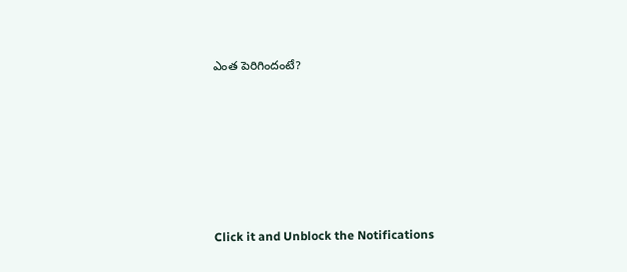ఎంత పెరిగిందంటే?












Click it and Unblock the Notifications